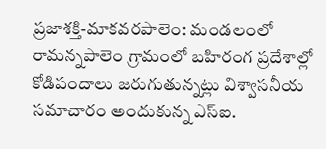ప్రజాశక్తి-మాకవరపాలెం: మండలంలో రామన్నపాలెం గ్రామంలో బహిరంగ ప్రదేశాల్లో కోడిపందాలు జరుగుతున్నట్లు విశ్వాసనీయ సమాచారం అందుకున్న ఎస్ఐ.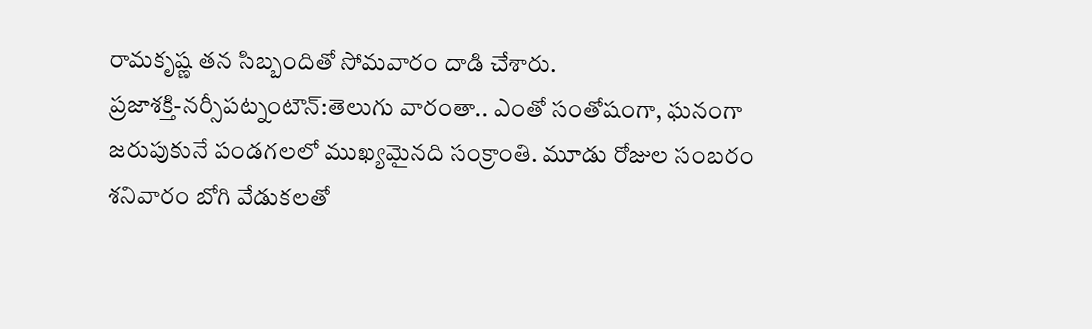రామకృష్ణ తన సిబ్బందితో సోమవారం దాడి చేశారు.
ప్రజాశక్తి-నర్సీపట్నంటౌన్:తెలుగు వారంతా.. ఎంతో సంతోషంగా, ఘనంగా జరుపుకునే పండగలలో ముఖ్యమైనది సంక్రాంతి. మూడు రోజుల సంబరం శనివారం బోగి వేడుకలతో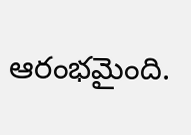ఆరంభమైంది.